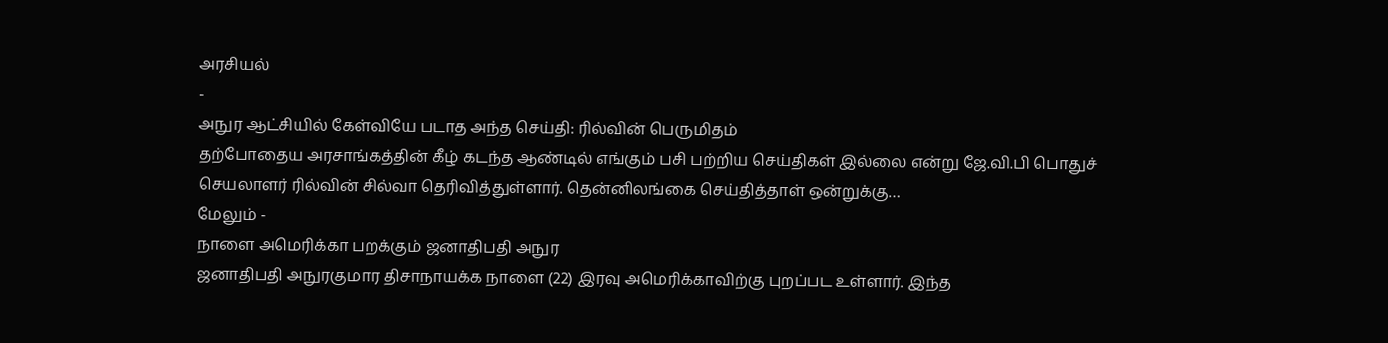அரசியல்
-
அநுர ஆட்சியில் கேள்வியே படாத அந்த செய்தி: ரில்வின் பெருமிதம்
தற்போதைய அரசாங்கத்தின் கீழ் கடந்த ஆண்டில் எங்கும் பசி பற்றிய செய்திகள் இல்லை என்று ஜே.வி.பி பொதுச் செயலாளர் ரில்வின் சில்வா தெரிவித்துள்ளார். தென்னிலங்கை செய்தித்தாள் ஒன்றுக்கு…
மேலும் -
நாளை அமெரிக்கா பறக்கும் ஜனாதிபதி அநுர
ஜனாதிபதி அநுரகுமார திசாநாயக்க நாளை (22) இரவு அமெரிக்காவிற்கு புறப்பட உள்ளார். இந்த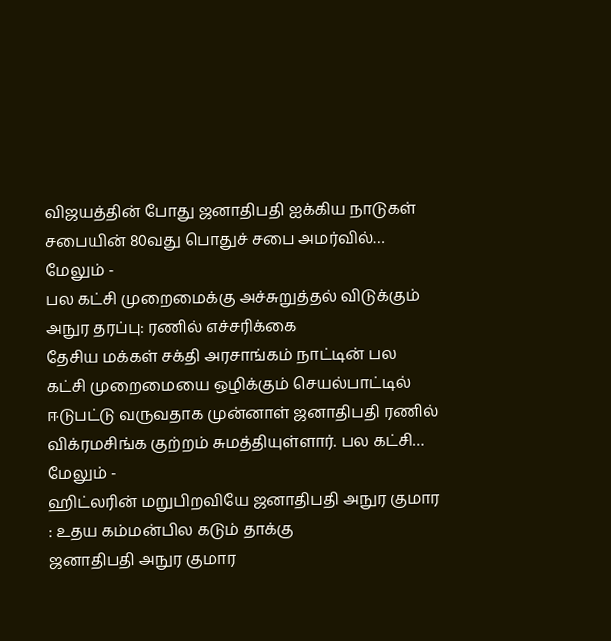விஜயத்தின் போது ஜனாதிபதி ஐக்கிய நாடுகள் சபையின் 80வது பொதுச் சபை அமர்வில்…
மேலும் -
பல கட்சி முறைமைக்கு அச்சுறுத்தல் விடுக்கும் அநுர தரப்பு: ரணில் எச்சரிக்கை
தேசிய மக்கள் சக்தி அரசாங்கம் நாட்டின் பல கட்சி முறைமையை ஒழிக்கும் செயல்பாட்டில் ஈடுபட்டு வருவதாக முன்னாள் ஜனாதிபதி ரணில் விக்ரமசிங்க குற்றம் சுமத்தியுள்ளார். பல கட்சி…
மேலும் -
ஹிட்லரின் மறுபிறவியே ஜனாதிபதி அநுர குமார : உதய கம்மன்பில கடும் தாக்கு
ஜனாதிபதி அநுர குமார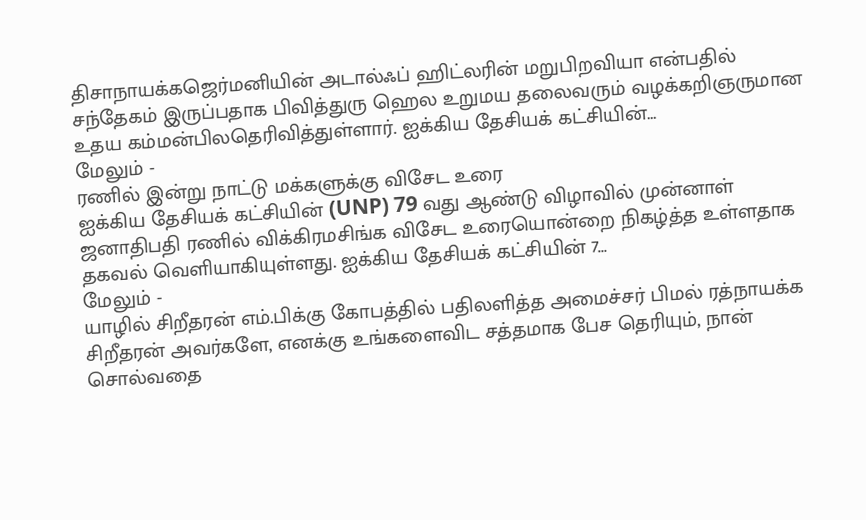திசாநாயக்கஜெர்மனியின் அடால்ஃப் ஹிட்லரின் மறுபிறவியா என்பதில் சந்தேகம் இருப்பதாக பிவித்துரு ஹெல உறுமய தலைவரும் வழக்கறிஞருமான உதய கம்மன்பிலதெரிவித்துள்ளார். ஐக்கிய தேசியக் கட்சியின்…
மேலும் -
ரணில் இன்று நாட்டு மக்களுக்கு விசேட உரை
ஐக்கிய தேசியக் கட்சியின் (UNP) 79 வது ஆண்டு விழாவில் முன்னாள் ஜனாதிபதி ரணில் விக்கிரமசிங்க விசேட உரையொன்றை நிகழ்த்த உள்ளதாக தகவல் வெளியாகியுள்ளது. ஐக்கிய தேசியக் கட்சியின் 7…
மேலும் -
யாழில் சிறீதரன் எம்.பிக்கு கோபத்தில் பதிலளித்த அமைச்சர் பிமல் ரத்நாயக்க
சிறீதரன் அவர்களே, எனக்கு உங்களைவிட சத்தமாக பேச தெரியும், நான் சொல்வதை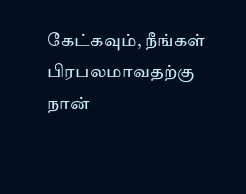கேட்கவும், நீங்கள் பிரபலமாவதற்கு நான்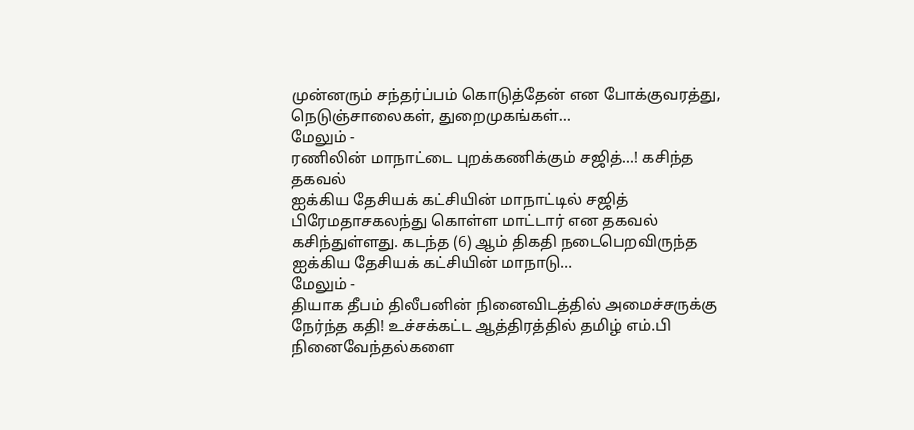முன்னரும் சந்தர்ப்பம் கொடுத்தேன் என போக்குவரத்து, நெடுஞ்சாலைகள், துறைமுகங்கள்…
மேலும் -
ரணிலின் மாநாட்டை புறக்கணிக்கும் சஜித்…! கசிந்த தகவல்
ஐக்கிய தேசியக் கட்சியின் மாநாட்டில் சஜித் பிரேமதாசகலந்து கொள்ள மாட்டார் என தகவல் கசிந்துள்ளது. கடந்த (6) ஆம் திகதி நடைபெறவிருந்த ஐக்கிய தேசியக் கட்சியின் மாநாடு…
மேலும் -
தியாக தீபம் திலீபனின் நினைவிடத்தில் அமைச்சருக்கு நேர்ந்த கதி! உச்சக்கட்ட ஆத்திரத்தில் தமிழ் எம்.பி
நினைவேந்தல்களை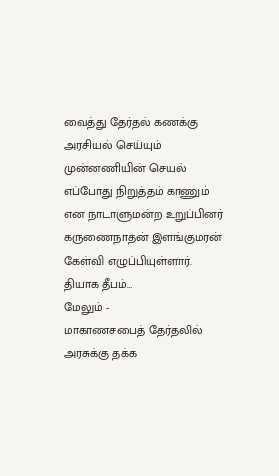வைத்து தேர்தல் கணக்கு அரசியல் செய்யும் முன்னணியின் செயல் எப்போது நிறுத்தம் காணும் என நாடாளுமன்ற உறுப்பினர் கருணைநாதன் இளங்குமரன் கேள்வி எழுப்பியுள்ளார். தியாக தீபம்…
மேலும் -
மாகாணசபைத் தேர்தலில் அரசுக்கு தக்க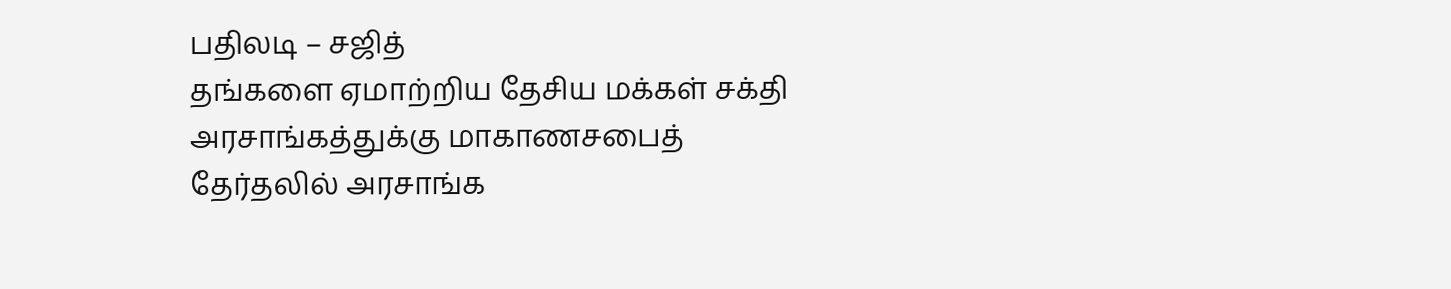பதிலடி – சஜித்
தங்களை ஏமாற்றிய தேசிய மக்கள் சக்தி அரசாங்கத்துக்கு மாகாணசபைத் தேர்தலில் அரசாங்க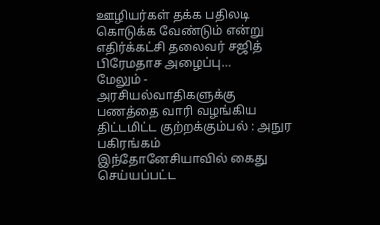ஊழியர்கள் தக்க பதிலடி கொடுக்க வேண்டும் என்று எதிர்க்கட்சி தலைவர் சஜித் பிரேமதாச அழைப்பு…
மேலும் -
அரசியல்வாதிகளுக்கு பணத்தை வாரி வழங்கிய திட்டமிட்ட குற்றக்கும்பல் : அநுர பகிரங்கம்
இந்தோனேசியாவில் கைது செய்யப்பட்ட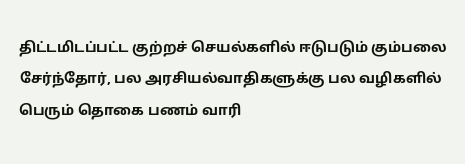திட்டமிடப்பட்ட குற்றச் செயல்களில் ஈடுபடும் கும்பலை சேர்ந்தோர், பல அரசியல்வாதிகளுக்கு பல வழிகளில் பெரும் தொகை பணம் வாரி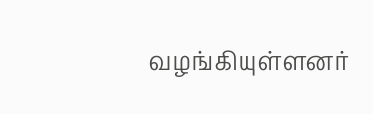வழங்கியுள்ளனர்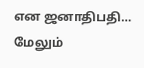என ஜனாதிபதி…
மேலும்